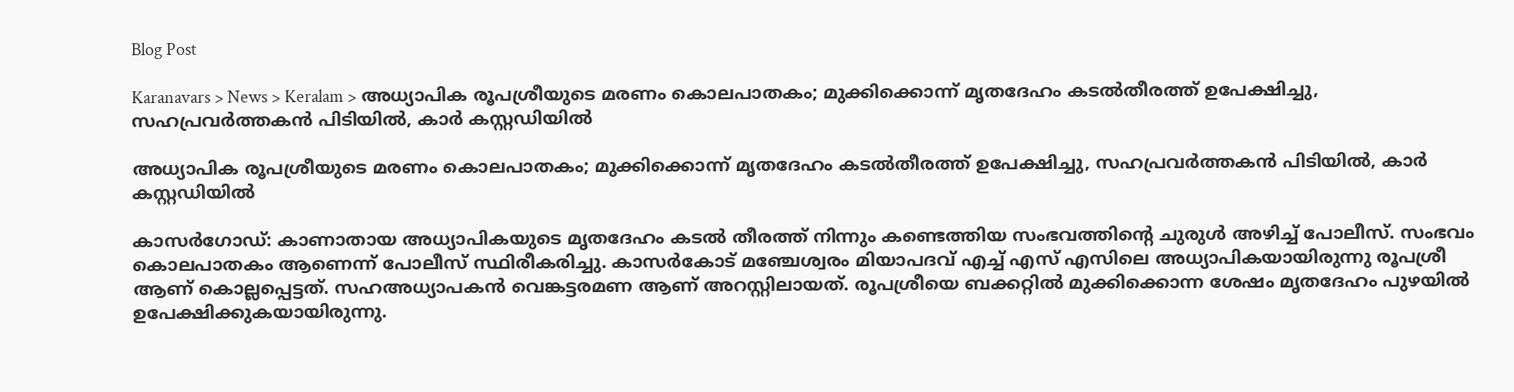Blog Post

Karanavars > News > Keralam > അധ്യാപിക രൂപശ്രീയുടെ മരണം കൊലപാതകം; മുക്കിക്കൊന്ന് മൃതദേഹം കടല്‍തീരത്ത് ഉപേക്ഷിച്ചു, സഹപ്രവര്‍ത്തകന്‍ പിടിയില്‍, കാര്‍ കസ്റ്റഡിയില്‍

അധ്യാപിക രൂപശ്രീയുടെ മരണം കൊലപാതകം; മുക്കിക്കൊന്ന് മൃതദേഹം കടല്‍തീരത്ത് ഉപേക്ഷിച്ചു, സഹപ്രവര്‍ത്തകന്‍ പിടിയില്‍, കാര്‍ കസ്റ്റഡിയില്‍

കാസര്‍ഗോഡ്: കാണാതായ അധ്യാപികയുടെ മൃതദേഹം കടല്‍ തീരത്ത് നിന്നും കണ്ടെത്തിയ സംഭവത്തിന്റെ ചുരുള്‍ അഴിച്ച്‌ പോലീസ്. സംഭവം കൊലപാതകം ആണെന്ന് പോലീസ് സ്ഥിരീകരിച്ചു. കാസര്‍കോട് മഞ്ചേശ്വരം മിയാപദവ് എച്ച്‌ എസ് എസിലെ അധ്യാപികയായിരുന്നു രൂപശ്രീ ആണ് കൊല്ലപ്പെട്ടത്. സഹഅധ്യാപകന്‍ വെങ്കട്ടരമണ ആണ് അറസ്റ്റിലായത്. രൂപശ്രീയെ ബക്കറ്റില്‍ മുക്കിക്കൊന്ന ശേഷം മൃതദേഹം പുഴയില്‍ ഉപേക്ഷിക്കുകയായിരുന്നു.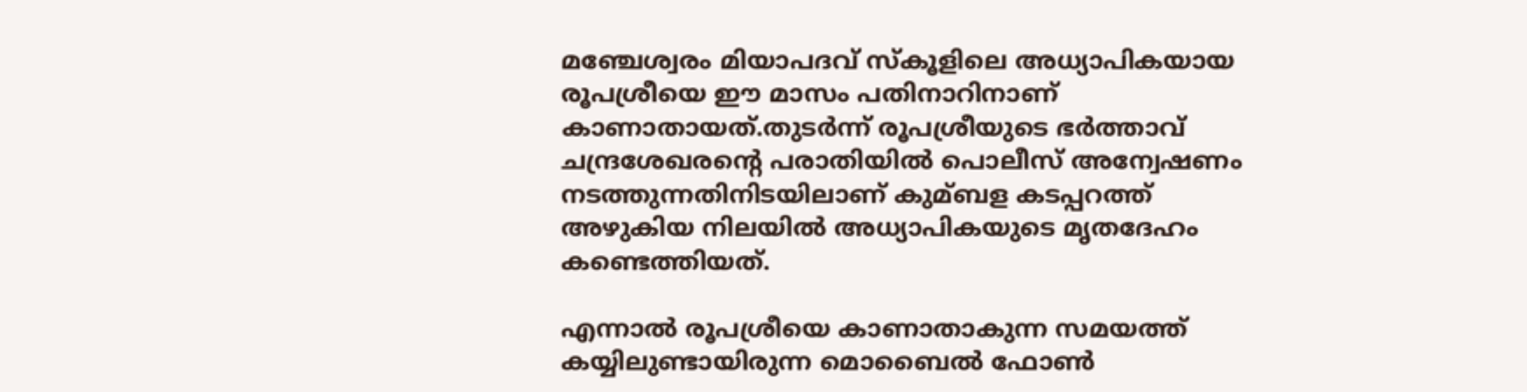മഞ്ചേശ്വരം മിയാപദവ് സ്‌കൂളിലെ അധ്യാപികയായ രൂപശ്രീയെ ഈ മാസം പതിനാറിനാണ് കാണാതായത്.തുടര്‍ന്ന് രൂപശ്രീയുടെ ഭര്‍ത്താവ് ചന്ദ്രശേഖരന്റെ പരാതിയില്‍ പൊലീസ് അന്വേഷണം നടത്തുന്നതിനിടയിലാണ് കുമ്ബള കടപ്പറത്ത് അഴുകിയ നിലയില്‍ അധ്യാപികയുടെ മൃതദേഹം കണ്ടെത്തിയത്.

എന്നാല്‍ രൂപശ്രീയെ കാണാതാകുന്ന സമയത്ത് കയ്യിലുണ്ടായിരുന്ന മൊബൈല്‍ ഫോണ്‍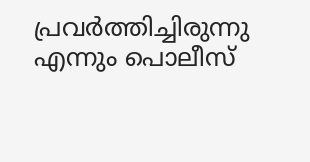പ്രവര്‍ത്തിച്ചിരുന്നു എന്നും പൊലീസ്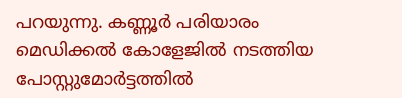പറയുന്നു. കണ്ണൂര്‍ പരിയാരം മെഡിക്കല്‍ കോളേജില്‍ നടത്തിയ പോസ്റ്റുമോര്‍ട്ടത്തില്‍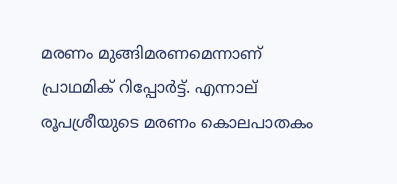മരണം മുങ്ങിമരണമെന്നാണ് പ്രാഥമിക് റിപ്പോര്‍ട്ട്. എന്നാല് രൂപശ്രീയുടെ മരണം കൊലപാതകം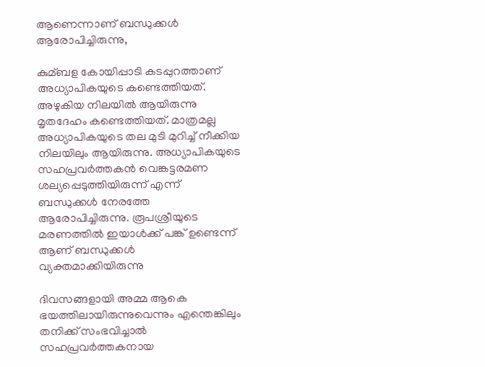ആണെന്നാണ് ബന്ധുക്കള്‍ ആരോപിച്ചിരുന്നു,

കുമ്ബള കോയിപ്പാടി കടപ്പുറത്താണ് അധ്യാപികയുടെ കണ്ടെത്തിയത്. അഴുകിയ നിലയില്‍ ആയിരുന്നു മൃതദേഹം കണ്ടെത്തിയത്. മാത്രമല്ല അധ്യാപികയുടെ തല മുടി മുറിച്ച്‌ നീക്കിയ നിലയിലും ആയിരുന്നു. അധ്യാപികയുടെ സഹപ്രവര്‍ത്തകന്‍ വെങ്കട്ടരമണ ശല്യപ്പെടുത്തിയിരുന്ന് എന്ന് ബന്ധുക്കള്‍ നേരത്തേ ആരോപിച്ചിരുന്നു. രൂപശ്രീയുടെ മരണത്തില്‍ ഇയാള്‍ക്ക് പങ്ക് ഉണ്ടെന്ന് ആണ് ബന്ധുക്കള്‍ വ്യക്തമാക്കിയിരുന്നു

ദിവസങ്ങളായി അമ്മ ആകെ ഭയത്തിലായിരുന്നുവെന്നും എന്തെങ്കിലും തനിക്ക് സംഭവിച്ചാല്‍ സഹപ്രവര്‍ത്തകനായ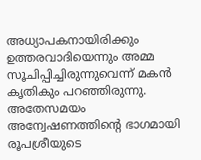അധ്യാപകനായിരിക്കും ഉത്തരവാദിയെന്നും അമ്മ സൂചിപ്പിച്ചിരുന്നുവെന്ന് മകന്‍ കൃതികും പറഞ്ഞിരുന്നു. അതേസമയം അന്വേഷണത്തിന്റെ ഭാഗമായി രൂപശ്രീയുടെ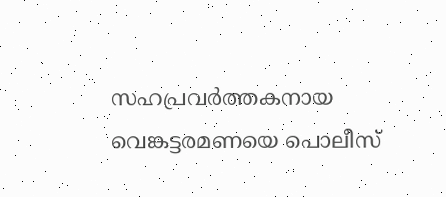സഹപ്രവര്‍ത്തകനായ വെങ്കട്ടരമണയെ പൊലീസ്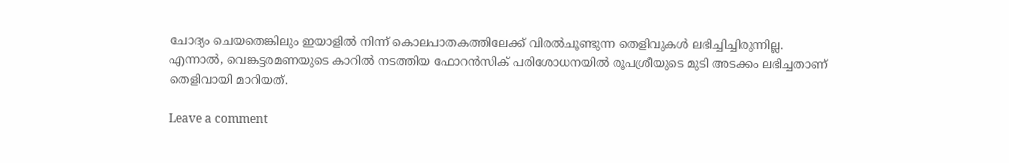ചോദ്യം ചെയതെങ്കിലും ഇയാളില്‍ നിന്ന് കൊലപാതകത്തിലേക്ക് വിരല്‍ചൂണ്ടുന്ന തെളിവുകള്‍ ലഭിച്ചിച്ചിരുന്നില്ല. എന്നാല്‍, വെങ്കട്ടരമണയുടെ കാറില്‍ നടത്തിയ ഫോറന്‍സിക് പരിശോധനയില്‍ രൂപശ്രീയുടെ മുടി അടക്കം ലഭിച്ചതാണ് തെളിവായി മാറിയത്.

Leave a comment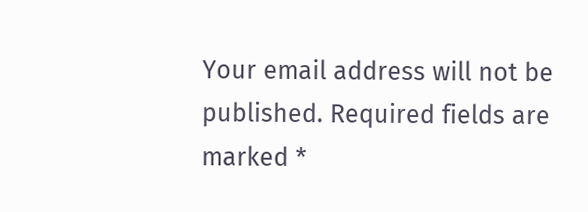Your email address will not be published. Required fields are marked *